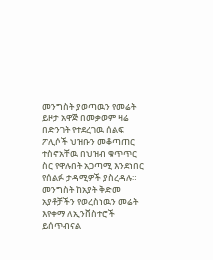መንግስት ያወጣዉን የመሬት ይዞታ አዋጅ በመቃወም ዛሬ በድንገት የተደረገዉ ሰልፍ ፖሊሶች ህዝቡን መቆጣጠር ተስኖአቸዉ በህዝብ ቁጥጥር ስር የዋሉበት አጋጣሚ እንደነበር የሰልፉ ታዳሚዎች ያስረዳሉ። መንግስት ከአያት ቅድመ አያቶቻችን የወረስነዉን መሬት እየቀማ ለኢንቨስተሮች ይሰጥብናል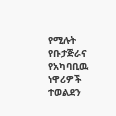የሚሉት የቡታጅራና የአካባቢዉ ነዋሪዎች ተወልደን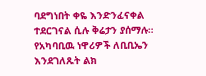ባደግነበት ቀዬ እንድንፈናቀል ተደርገናል ሲሉ ቅሬታን ያሰማሉ። የአካባቢዉ ነዋሪዎች ለቢቢኤን እንደገለጹት ልክ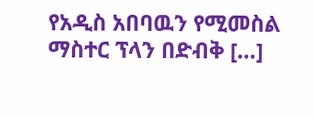የአዲስ አበባዉን የሚመስል ማስተር ፕላን በድብቅ […]